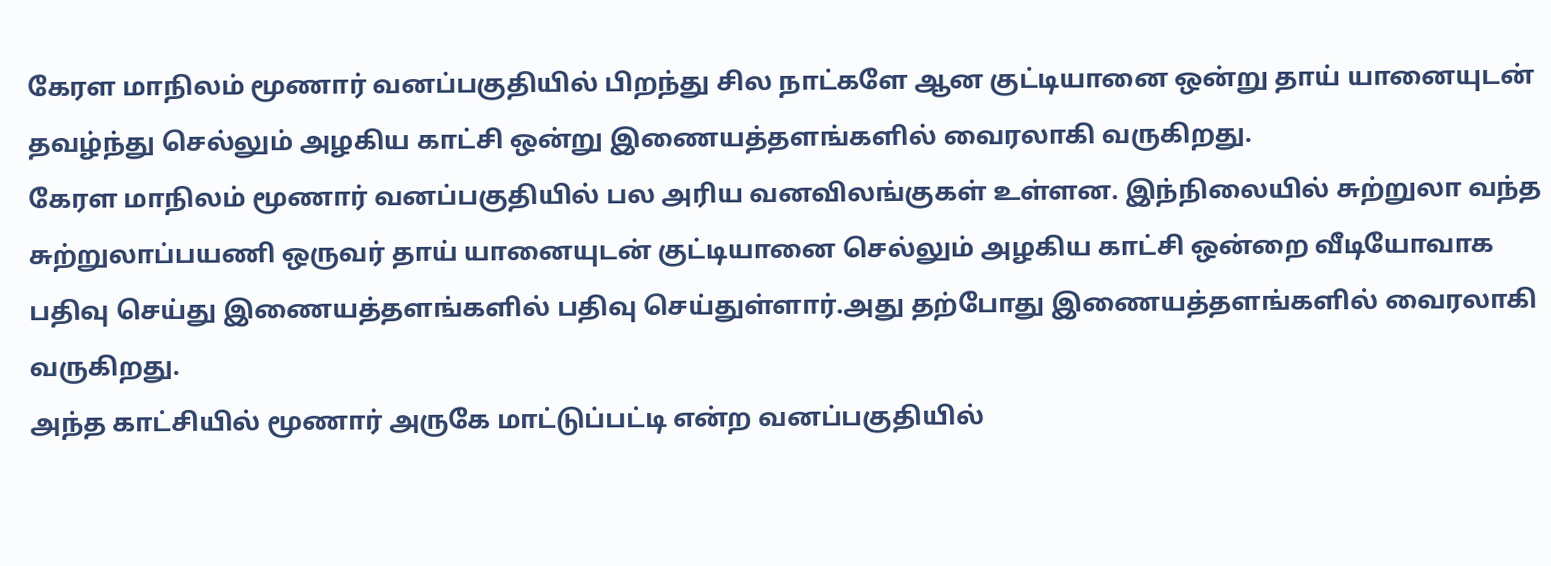கேரள மாநிலம் மூணார் வனப்பகுதியில் பிறந்து சில நாட்களே ஆன குட்டியானை ஒன்று தாய் யானையுடன் தவழ்ந்து செல்லும் அழகிய காட்சி ஒன்று இணையத்தளங்களில் வைரலாகி வருகிறது.
கேரள மாநிலம் மூணார் வனப்பகுதியில் பல அரிய வனவிலங்குகள் உள்ளன. இந்நிலையில் சுற்றுலா வந்த சுற்றுலாப்பயணி ஒருவர் தாய் யானையுடன் குட்டியானை செல்லும் அழகிய காட்சி ஒன்றை வீடியோவாக பதிவு செய்து இணையத்தளங்களில் பதிவு செய்துள்ளார்.அது தற்போது இணையத்தளங்களில் வைரலாகி வருகிறது.
அந்த காட்சியில் மூணார் அருகே மாட்டுப்பட்டி என்ற வனப்பகுதியில்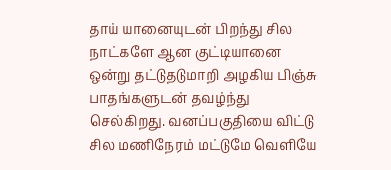தாய் யானையுடன் பிறந்து சில நாட்களே ஆன குட்டியானை ஒன்று தட்டுதடுமாறி அழகிய பிஞ்சு பாதங்களுடன் தவழ்ந்து செல்கிறது. வனப்பகுதியை விட்டு சில மணிநேரம் மட்டுமே வெளியே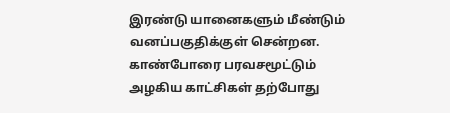இரண்டு யானைகளும் மீண்டும் வனப்பகுதிக்குள் சென்றன. காண்போரை பரவசமூட்டும் அழகிய காட்சிகள் தற்போது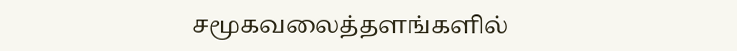சமூகவலைத்தளங்களில்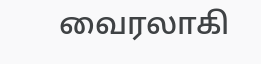வைரலாகி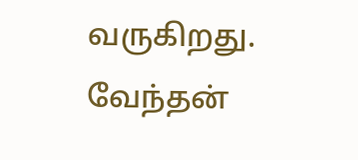வருகிறது.
வேந்தன்